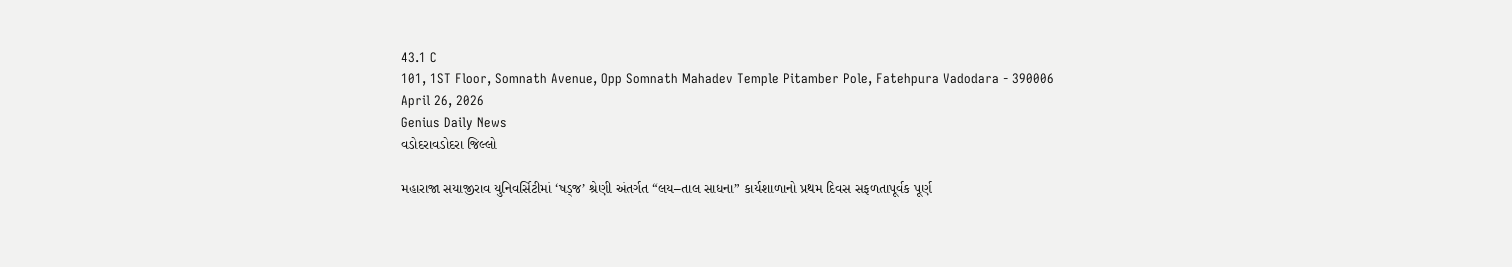43.1 C
101, 1ST Floor, Somnath Avenue, Opp Somnath Mahadev Temple Pitamber Pole, Fatehpura Vadodara - 390006
April 26, 2026
Genius Daily News
વડોદરાવડોદરા જિલ્લો

મહારાજા સયાજીરાવ યુનિવર્સિટીમાં ‘ષડ્જ’ શ્રેણી અંતર્ગત “લય–તાલ સાધના” કાર્યશાળાનો પ્રથમ દિવસ સફળતાપૂર્વક પૂર્ણ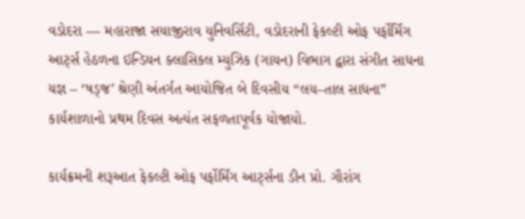વડોદરા — મહારાજા સયાજીરાવ યુનિવર્સિટી, વડોદરાની ફેકલ્ટી ઓફ પર્ફોર્મિંગ આર્ટ્સ હેઠળના ઇન્ડિયન ક્લાસિકલ મ્યુઝિક (ગાયન) વિભાગ દ્વારા સંગીત સાધના યજ્ઞ – ‘ષડ્જ’ શ્રેણી અંતર્ગત આયોજિત બે દિવસીય “લય–તાલ સાધના” કાર્યશાળાનો પ્રથમ દિવસ અત્યંત સફળતાપૂર્વક યોજાયો.

કાર્યક્રમની શરૂઆત ફેકલ્ટી ઓફ પર્ફોર્મિંગ આર્ટ્સના ડીન પ્રો. ગૌરાંગ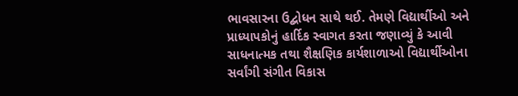ભાવસારના ઉદ્બોધન સાથે થઈ. તેમણે વિદ્યાર્થીઓ અને પ્રાધ્યાપકોનું હાર્દિક સ્વાગત કરતા જણાવ્યું કે આવી સાધનાત્મક તથા શૈક્ષણિક કાર્યશાળાઓ વિદ્યાર્થીઓના સર્વાંગી સંગીત વિકાસ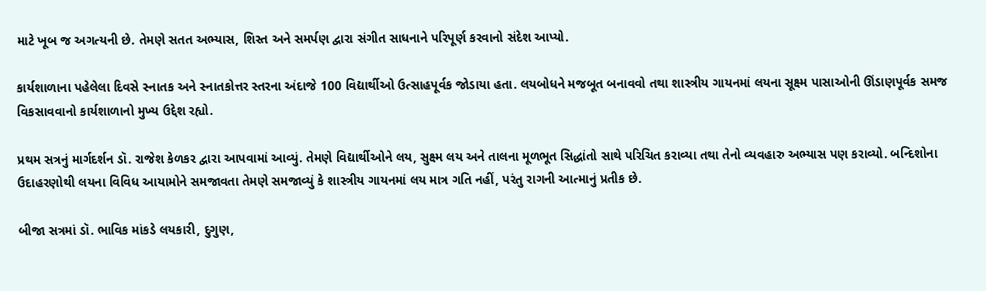માટે ખૂબ જ અગત્યની છે. તેમણે સતત અભ્યાસ, શિસ્ત અને સમર્પણ દ્વારા સંગીત સાધનાને પરિપૂર્ણ કરવાનો સંદેશ આપ્યો.

કાર્યશાળાના પહેલેલા દિવસે સ્નાતક અને સ્નાતકોત્તર સ્તરના અંદાજે 100 વિદ્યાર્થીઓ ઉત્સાહપૂર્વક જોડાયા હતા. લયબોધને મજબૂત બનાવવો તથા શાસ્ત્રીય ગાયનમાં લયના સૂક્ષ્મ પાસાઓની ઊંડાણપૂર્વક સમજ વિકસાવવાનો કાર્યશાળાનો મુખ્ય ઉદ્દેશ રહ્યો.

પ્રથમ સત્રનું માર્ગદર્શન ડૉ. રાજેશ કેળકર દ્વારા આપવામાં આવ્યું. તેમણે વિદ્યાર્થીઓને લય, સુક્ષ્મ લય અને તાલના મૂળભૂત સિદ્ધાંતો સાથે પરિચિત કરાવ્યા તથા તેનો વ્યવહારુ અભ્યાસ પણ કરાવ્યો. બન્દિશોના ઉદાહરણોથી લયના વિવિધ આયામોને સમજાવતા તેમણે સમજાવ્યું કે શાસ્ત્રીય ગાયનમાં લય માત્ર ગતિ નહીં, પરંતુ રાગની આત્માનું પ્રતીક છે.

બીજા સત્રમાં ડૉ. ભાવિક માંકડે લયકારી, દુગુણ,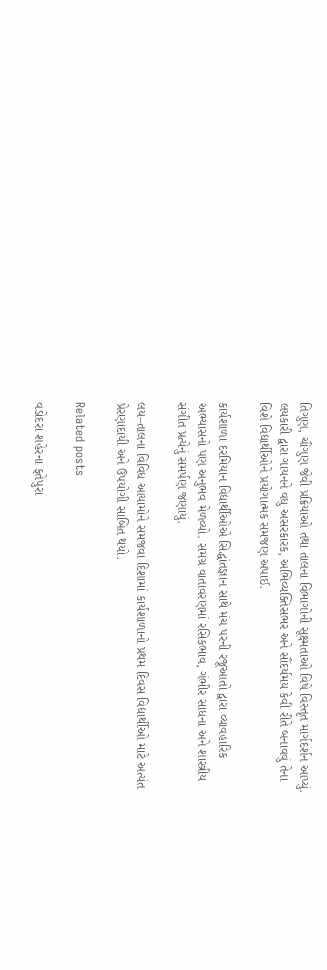તિગુણ, ચૌગુણ જેવી પ્રક્રિયાઓ તથા તાલના વિભાગોની સૂક્ષ્મતાઓ વિષે વિસ્તૃત માર્ગદર્શન આપ્યું. લયકારી દ્વારા ગાયનને વધુ અસરકારક, અભિવ્યક્તિસભર અને સૌંદર્યમય કેવી રીતે બનાવવું તેના વિશે વિદ્યાર્થીઓને પ્રયોગાત્મક સમજણ અપાઈ.

કાર્યશાળા દરમિયાન વિદ્યાર્થીઓએ સિદ્ધાંતજ્ઞાન સાથે મંચ પરની રજૂઆતો દ્વારા વ્યાવહારિક અભ્યાસનો પણ અનુભવ મેળવ્યો. સમગ્ર વાતાવરણમાં રસિકભાવ, ગંભીર સાધના અને શાસ્ત્રીય સંગીત પ્રત્યેનું સમર્પણ જણાયું.

લય–તાલના વિવિધ આયામોને સમજવા દિશામાં કાર્યશાળાનો પ્રથમ દિવસ વિદ્યાર્થીઓ માટે અત્યંત પ્રેરણાદાયી અને ઉપયોગી સાબિત થયો.

Related posts

વડોદરા શહેરના ફતેપુરા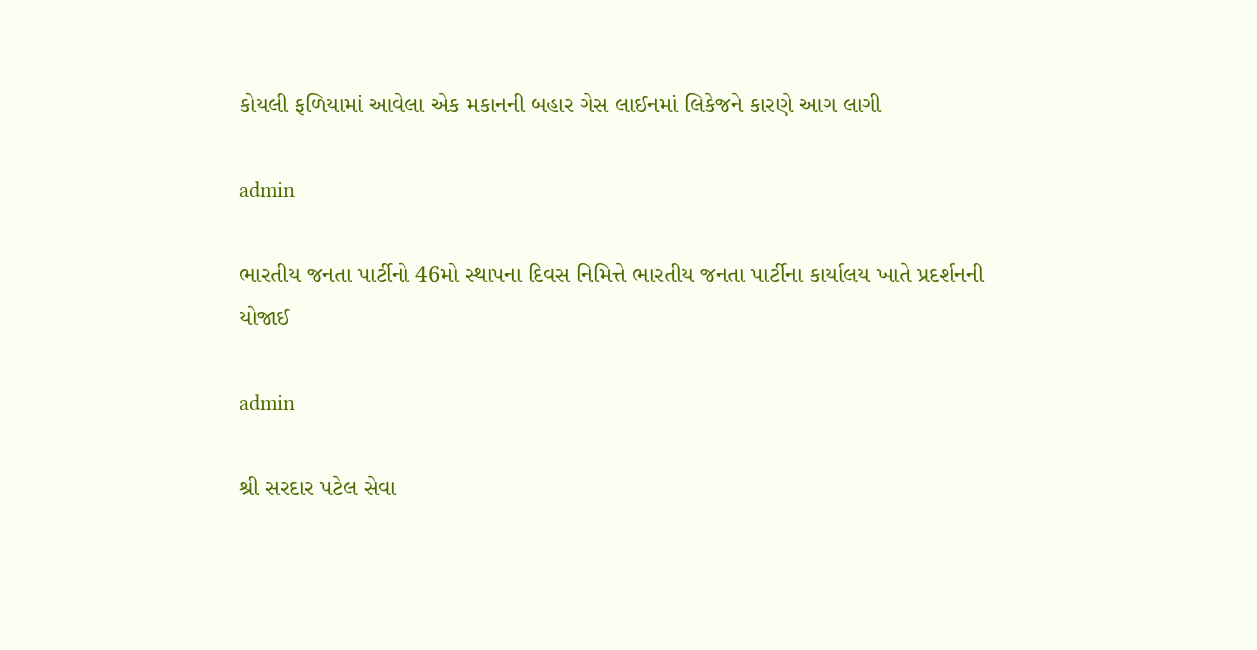કોયલી ફળિયામાં આવેલા એક મકાનની બહાર ગેસ લાઈનમાં લિકેજને કારણે આગ લાગી

admin

ભારતીય જનતા પાર્ટીનો 46મો સ્થાપના દિવસ નિમિત્તે ભારતીય જનતા પાર્ટીના કાર્યાલય ખાતે પ્રદર્શનની યોજાઈ

admin

શ્રી સરદાર પટેલ સેવા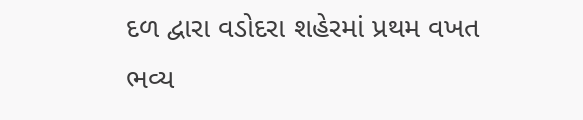દળ દ્વારા વડોદરા શહેરમાં પ્રથમ વખત ભવ્ય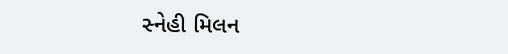સ્નેહી મિલન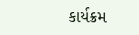કાર્યક્રમ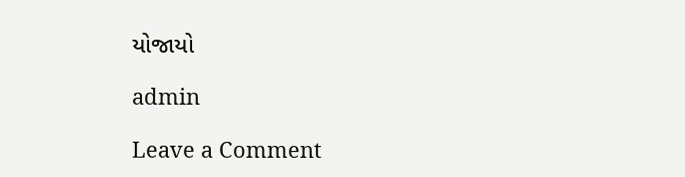યોજાયો

admin

Leave a Comment